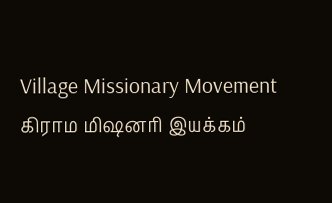Village Missionary Movement         கிராம மிஷனரி இயக்கம்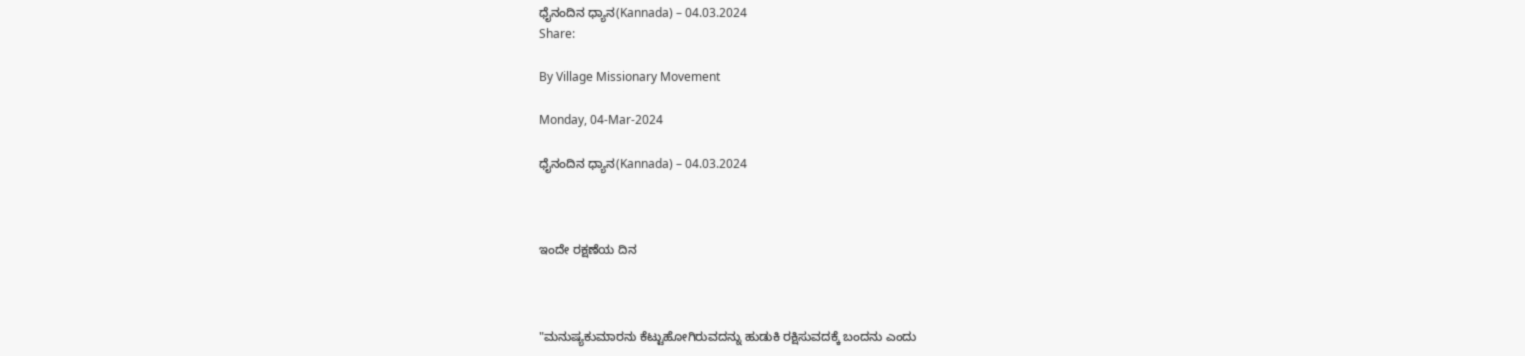ಧೈನಂದಿನ ಧ್ಯಾನ(Kannada) – 04.03.2024
Share:

By Village Missionary Movement

Monday, 04-Mar-2024

ಧೈನಂದಿನ ಧ್ಯಾನ(Kannada) – 04.03.2024



ಇಂದೇ ರಕ್ಷಣೆಯ ದಿನ



"ಮನುಷ್ಯಕುಮಾರನು ಕೆಟ್ಟುಹೋಗಿರುವದನ್ನು ಹುಡುಕಿ ರಕ್ಷಿಸುವದಕ್ಕೆ ಬಂದನು ಎಂದು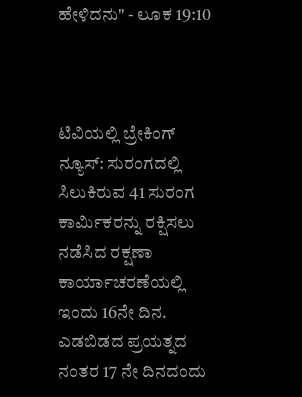ಹೇಳಿದನು" - ಲೂಕ 19:10



ಟಿವಿಯಲ್ಲಿ ಬ್ರೇಕಿಂಗ್ ನ್ಯೂಸ್: ಸುರಂಗದಲ್ಲಿ ಸಿಲುಕಿರುವ 41 ಸುರಂಗ ಕಾರ್ಮಿಕರನ್ನು ರಕ್ಷಿಸಲು ನಡೆಸಿದ ರಕ್ಷಣಾ ಕಾರ್ಯಾಚರಣೆಯಲ್ಲಿ ಇಂದು 16ನೇ ದಿನ. ಎಡಬಿಡದ ಪ್ರಯತ್ನದ ನಂತರ 17 ನೇ ದಿನದಂದು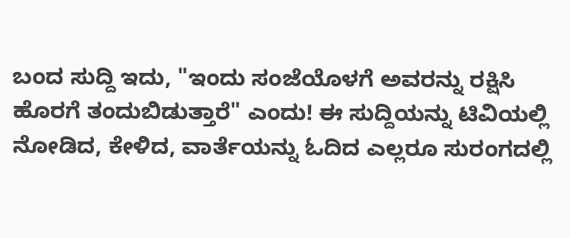ಬಂದ ಸುದ್ದಿ ಇದು, "ಇಂದು ಸಂಜೆಯೊಳಗೆ ಅವರನ್ನು ರಕ್ಷಿಸಿ ಹೊರಗೆ ತಂದುಬಿಡುತ್ತಾರೆ" ಎಂದು! ಈ ಸುದ್ದಿಯನ್ನು ಟಿವಿಯಲ್ಲಿ ನೋಡಿದ, ಕೇಳಿದ, ವಾರ್ತೆಯನ್ನು ಓದಿದ ಎಲ್ಲರೂ ಸುರಂಗದಲ್ಲಿ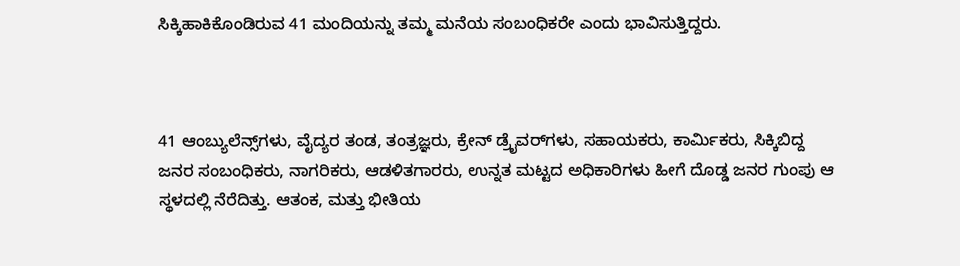ಸಿಕ್ಕಿಹಾಕಿಕೊಂಡಿರುವ 41 ಮಂದಿಯನ್ನು ತಮ್ಮ ಮನೆಯ ಸಂಬಂಧಿಕರೇ ಎಂದು ಭಾವಿಸುತ್ತಿದ್ದರು.



41 ಆಂಬ್ಯುಲೆನ್ಸ್‌ಗಳು, ವೈದ್ಯರ ತಂಡ, ತಂತ್ರಜ್ಞರು, ಕ್ರೇನ್ ಡ್ರೈವರ್‌ಗಳು, ಸಹಾಯಕರು, ಕಾರ್ಮಿಕರು, ಸಿಕ್ಕಿಬಿದ್ದ ಜನರ ಸಂಬಂಧಿಕರು, ನಾಗರಿಕರು, ಆಡಳಿತಗಾರರು, ಉನ್ನತ ಮಟ್ಟದ ಅಧಿಕಾರಿಗಳು ಹೀಗೆ ದೊಡ್ಡ ಜನರ ಗುಂಪು ಆ ಸ್ಥಳದಲ್ಲಿ ನೆರೆದಿತ್ತು. ಆತಂಕ, ಮತ್ತು ಭೀತಿಯ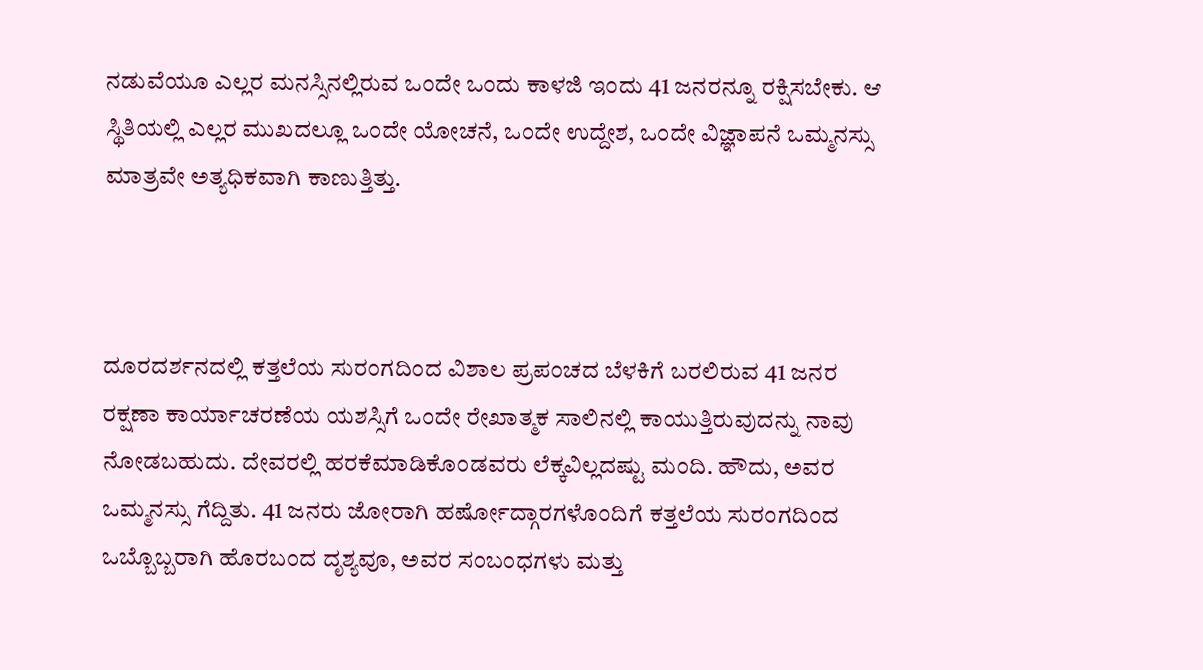ನಡುವೆಯೂ ಎಲ್ಲರ ಮನಸ್ಸಿನಲ್ಲಿರುವ ಒಂದೇ ಒಂದು ಕಾಳಜಿ ಇಂದು 41 ಜನರನ್ನೂ ರಕ್ಷಿಸಬೇಕು. ಆ ಸ್ಥಿತಿಯಲ್ಲಿ ಎಲ್ಲರ ಮುಖದಲ್ಲೂ ಒಂದೇ ಯೋಚನೆ, ಒಂದೇ ಉದ್ದೇಶ, ಒಂದೇ ವಿಜ್ಞಾಪನೆ ಒಮ್ಮನಸ್ಸು ಮಾತ್ರವೇ ಅತ್ಯಧಿಕವಾಗಿ ಕಾಣುತ್ತಿತ್ತು.



ದೂರದರ್ಶನದಲ್ಲಿ ಕತ್ತಲೆಯ ಸುರಂಗದಿಂದ ವಿಶಾಲ ಪ್ರಪಂಚದ ಬೆಳಕಿಗೆ ಬರಲಿರುವ 41 ಜನರ ರಕ್ಷಣಾ ಕಾರ್ಯಾಚರಣೆಯ ಯಶಸ್ಸಿಗೆ ಒಂದೇ ರೇಖಾತ್ಮಕ ಸಾಲಿನಲ್ಲಿ ಕಾಯುತ್ತಿರುವುದನ್ನು ನಾವು ನೋಡಬಹುದು. ದೇವರಲ್ಲಿ ಹರಕೆಮಾಡಿಕೊಂಡವರು ಲೆಕ್ಕವಿಲ್ಲದಷ್ಟು ಮಂದಿ. ಹೌದು, ಅವರ ಒಮ್ಮನಸ್ಸು ಗೆದ್ದಿತು. 41 ಜನರು ಜೋರಾಗಿ ಹರ್ಷೋದ್ಗಾರಗಳೊಂದಿಗೆ ಕತ್ತಲೆಯ ಸುರಂಗದಿಂದ ಒಬ್ಬೊಬ್ಬರಾಗಿ ಹೊರಬಂದ ದೃಶ್ಯವೂ, ಅವರ ಸಂಬಂಧಗಳು ಮತ್ತು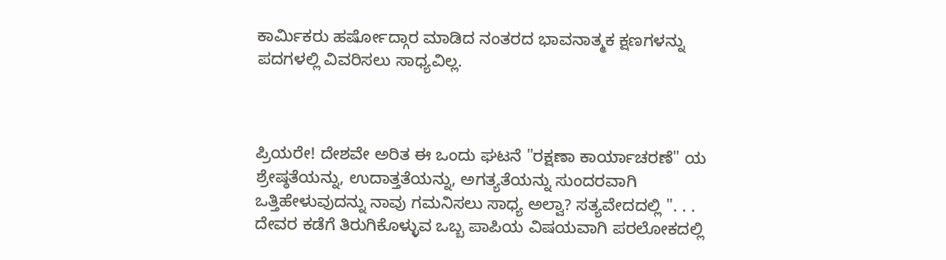ಕಾರ್ಮಿಕರು ಹರ್ಷೋದ್ಗಾರ ಮಾಡಿದ ನಂತರದ ಭಾವನಾತ್ಮಕ ಕ್ಷಣಗಳನ್ನು ಪದಗಳಲ್ಲಿ ವಿವರಿಸಲು ಸಾಧ್ಯವಿಲ್ಲ.



ಪ್ರಿಯರೇ! ದೇಶವೇ ಅರಿತ ಈ ಒಂದು ಘಟನೆ "ರಕ್ಷಣಾ ಕಾರ್ಯಾಚರಣೆ" ಯ ಶ್ರೇಷ್ಠತೆಯನ್ನು, ಉದಾತ್ತತೆಯನ್ನು, ಅಗತ್ಯತೆಯನ್ನು ಸುಂದರವಾಗಿ ಒತ್ತಿಹೇಳುವುದನ್ನು ನಾವು ಗಮನಿಸಲು ಸಾಧ್ಯ ಅಲ್ವಾ? ಸತ್ಯವೇದದಲ್ಲಿ ". . . ದೇವರ ಕಡೆಗೆ ತಿರುಗಿಕೊಳ್ಳುವ ಒಬ್ಬ ಪಾಪಿಯ ವಿಷಯವಾಗಿ ಪರಲೋಕದಲ್ಲಿ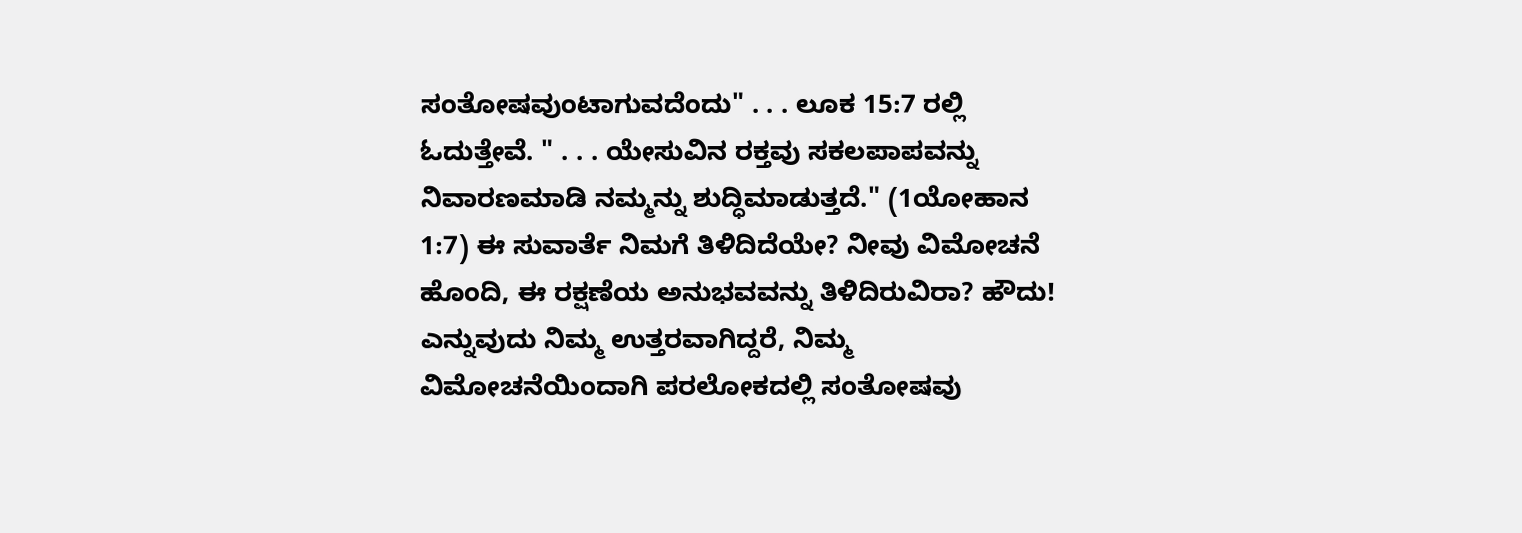ಸಂತೋಷವುಂಟಾಗುವದೆಂದು" . . . ಲೂಕ 15:7 ರಲ್ಲಿ ಓದುತ್ತೇವೆ. " . . . ಯೇಸುವಿನ ರಕ್ತವು ಸಕಲಪಾಪವನ್ನು ನಿವಾರಣಮಾಡಿ ನಮ್ಮನ್ನು ಶುದ್ಧಿಮಾಡುತ್ತದೆ." (1ಯೋಹಾನ 1:7) ಈ ಸುವಾರ್ತೆ ನಿಮಗೆ ತಿಳಿದಿದೆಯೇ? ನೀವು ವಿಮೋಚನೆ ಹೊಂದಿ, ಈ ರಕ್ಷಣೆಯ ಅನುಭವವನ್ನು ತಿಳಿದಿರುವಿರಾ? ಹೌದು! ಎನ್ನುವುದು ನಿಮ್ಮ ಉತ್ತರವಾಗಿದ್ದರೆ, ನಿಮ್ಮ ವಿಮೋಚನೆಯಿಂದಾಗಿ ಪರಲೋಕದಲ್ಲಿ ಸಂತೋಷವು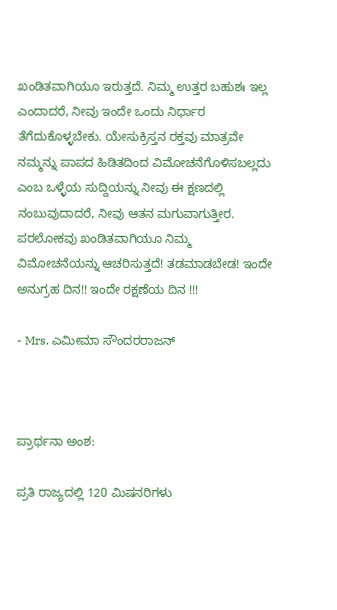ಖಂಡಿತವಾಗಿಯೂ ಇರುತ್ತದೆ. ನಿಮ್ಮ ಉತ್ತರ ಬಹುಶಃ ಇಲ್ಲ ಎಂದಾದರೆ, ನೀವು ಇಂದೇ ಒಂದು ನಿರ್ಧಾರ ತೆಗೆದುಕೊಳ್ಳಬೇಕು. ಯೇಸುಕ್ರಿಸ್ತನ ರಕ್ತವು ಮಾತ್ರವೇ ನಮ್ಮನ್ನು ಪಾಪದ ಹಿಡಿತದಿಂದ ವಿಮೋಚನೆಗೊಳಿಸಬಲ್ಲದು ಎಂಬ ಒಳ್ಳೆಯ ಸುದ್ದಿಯನ್ನು ನೀವು ಈ ಕ್ಷಣದಲ್ಲಿ ನಂಬುವುದಾದರೆ, ನೀವು ಆತನ ಮಗುವಾಗುತ್ತೀರ. ಪರಲೋಕವು ಖಂಡಿತವಾಗಿಯೂ ನಿಮ್ಮ ವಿಮೋಚನೆಯನ್ನು ಆಚರಿಸುತ್ತದೆ! ತಡಮಾಡಬೇಡ! ಇಂದೇ ಅನುಗ್ರಹ ದಿನ!! ಇಂದೇ ರಕ್ಷಣೆಯ ದಿನ !!!

- Mrs. ಎಮೀಮಾ ಸೌಂದರರಾಜನ್



ಪ್ರಾರ್ಥನಾ ಅಂಶ:

ಪ್ರತಿ ರಾಜ್ಯದಲ್ಲಿ 120 ಮಿಷನರಿಗಳು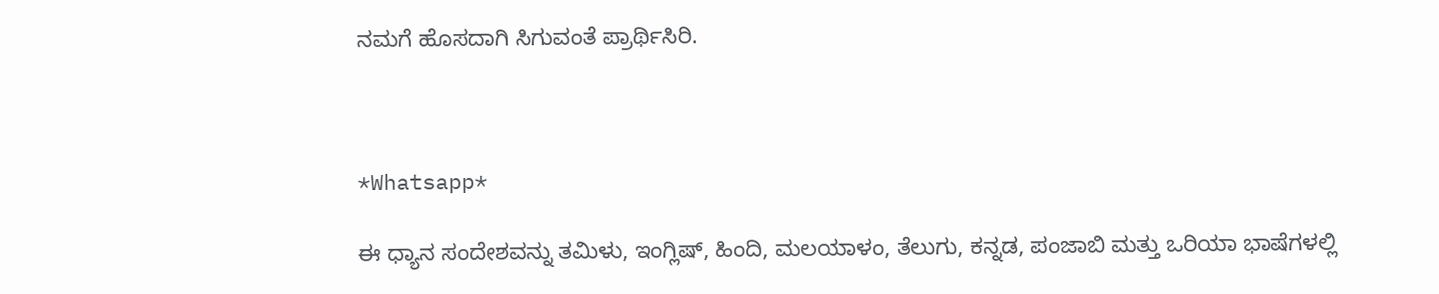ನಮಗೆ ಹೊಸದಾಗಿ ಸಿಗುವಂತೆ ಪ್ರಾರ್ಥಿಸಿರಿ.



*Whatsapp*

ಈ ಧ್ಯಾನ ಸಂದೇಶವನ್ನು ತಮಿಳು, ಇಂಗ್ಲಿಷ್, ಹಿಂದಿ, ಮಲಯಾಳಂ, ತೆಲುಗು, ಕನ್ನಡ, ಪಂಜಾಬಿ ಮತ್ತು ಒರಿಯಾ ಭಾಷೆಗಳಲ್ಲಿ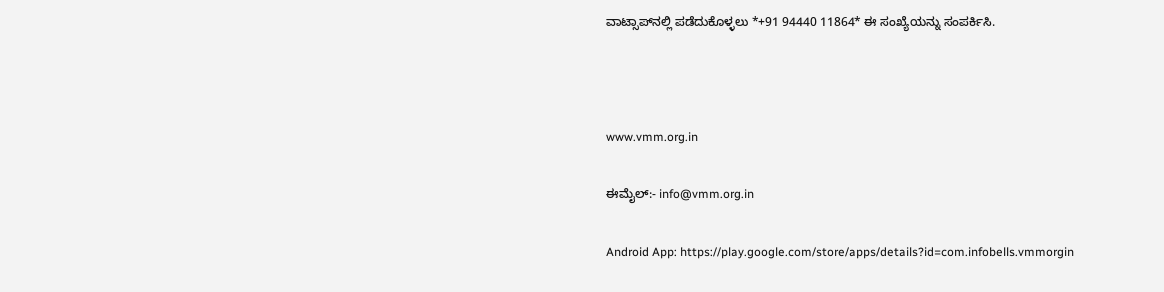ವಾಟ್ಸಾಪ್‌ನಲ್ಲಿ ಪಡೆದುಕೊಳ್ಳಲು *+91 94440 11864* ಈ ಸಂಖ್ಯೆಯನ್ನು ಸಂಪರ್ಕಿಸಿ.



www.vmm.org.in

ಈಮೈಲ್:- info@vmm.org.in

Android App: https://play.google.com/store/apps/details?id=com.infobells.vmmorgin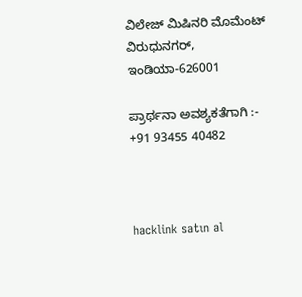ವಿಲೇಜ್ ಮಿಷಿನರಿ ಮೊಮೆಂಟ್ ವಿರುಧುನಗರ್, ಇಂಡಿಯಾ-626001

ಪ್ರಾರ್ಥನಾ ಅವಶ್ಯಕತೆಗಾಗಿ :- +91 93455 40482



hacklink satın al